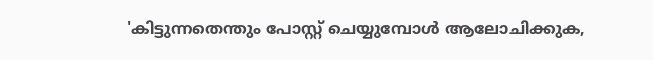'കിട്ടുന്നതെന്തും പോസ്റ്റ് ചെയ്യുമ്പോള്‍ ആലോചിക്കുക,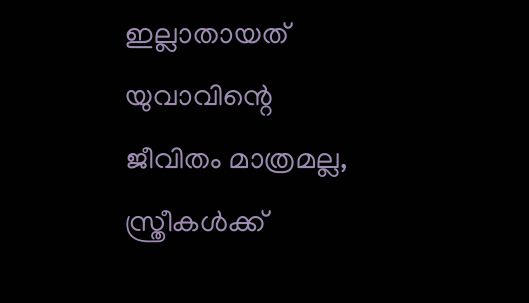ഇല്ലാതായത് യുവാവിന്റെ ജീവിതം മാത്രമല്ല, സ്ത്രീകള്‍ക്ക്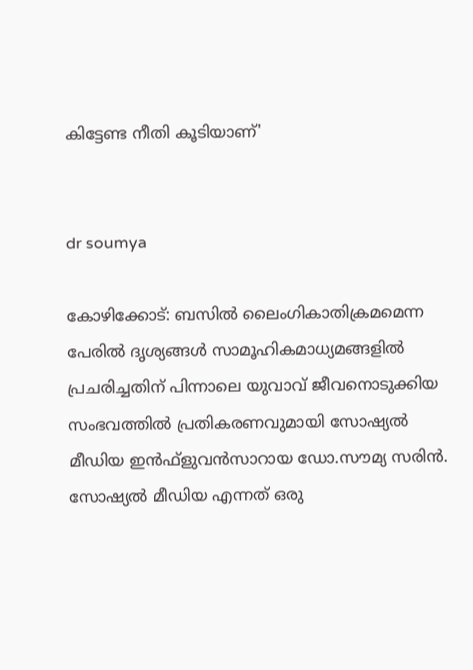കിട്ടേണ്ട നീതി കൂടിയാണ്'


dr soumya

കോഴിക്കോട്: ബസില്‍ ലൈംഗികാതിക്രമമെന്ന പേരില്‍ ദൃശ്യങ്ങള്‍ സാമൂഹികമാധ്യമങ്ങളില്‍ പ്രചരിച്ചതിന് പിന്നാലെ യുവാവ് ജീവനൊടുക്കിയ സംഭവത്തില്‍ പ്രതികരണവുമായി സോഷ്യല്‍ മീഡിയ ഇന്‍ഫ്‌ളുവന്‍സാറായ ഡോ.സൗമ്യ സരിന്‍. സോഷ്യല്‍ മീഡിയ എന്നത് ഒരു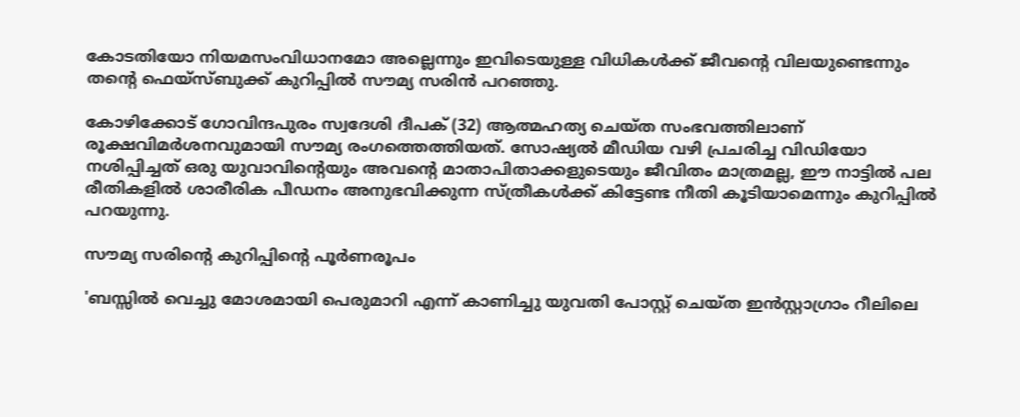കോടതിയോ നിയമസംവിധാനമോ അല്ലെന്നും ഇവിടെയുള്ള വിധികള്‍ക്ക് ജീവന്റെ വിലയുണ്ടെന്നും തന്റെ ഫെയ്‌സ്ബുക്ക് കുറിപ്പില്‍ സൗമ്യ സരിന്‍ പറഞ്ഞു.

കോഴിക്കോട് ഗോവിന്ദപുരം സ്വദേശി ദീപക് (32) ആത്മഹത്യ ചെയ്ത സംഭവത്തിലാണ് രൂക്ഷവിമര്‍ശനവുമായി സൗമ്യ രംഗത്തെത്തിയത്. സോഷ്യല്‍ മീഡിയ വഴി പ്രചരിച്ച വിഡിയോ നശിപ്പിച്ചത് ഒരു യുവാവിന്റെയും അവന്റെ മാതാപിതാക്കളുടെയും ജീവിതം മാത്രമല്ല, ഈ നാട്ടില്‍ പല രീതികളില്‍ ശാരീരിക പീഡനം അനുഭവിക്കുന്ന സ്ത്രീകള്‍ക്ക് കിട്ടേണ്ട നീതി കൂടിയാമെന്നും കുറിപ്പില്‍ പറയുന്നു.

സൗമ്യ സരിന്റെ കുറിപ്പിന്റെ പൂര്‍ണരൂപം

'ബസ്സില്‍ വെച്ചു മോശമായി പെരുമാറി എന്ന് കാണിച്ചു യുവതി പോസ്റ്റ് ചെയ്ത ഇന്‍സ്റ്റാഗ്രാം റീലിലെ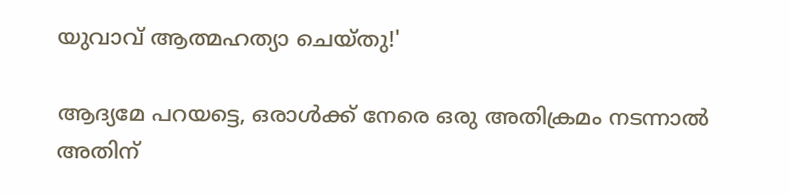യുവാവ് ആത്മഹത്യാ ചെയ്തു!'

ആദ്യമേ പറയട്ടെ, ഒരാള്‍ക്ക് നേരെ ഒരു അതിക്രമം നടന്നാല്‍ അതിന്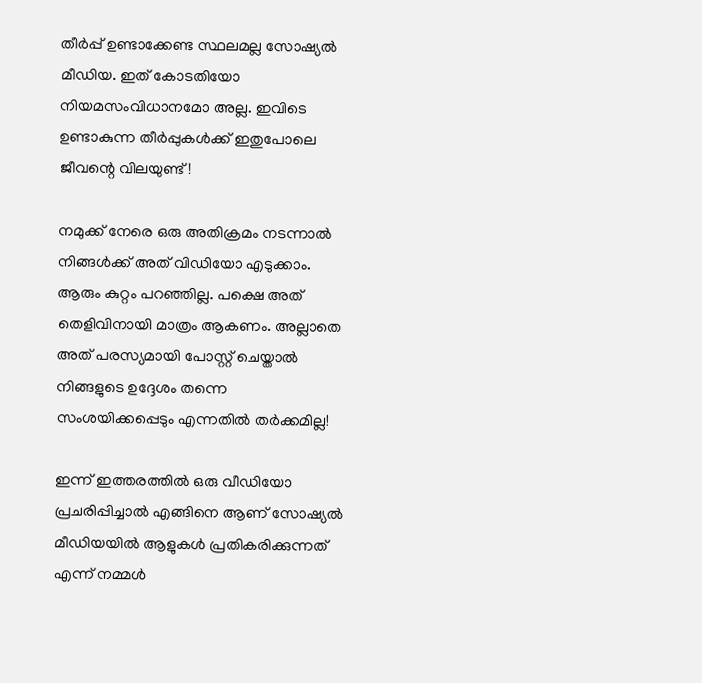തീര്‍പ്പ് ഉണ്ടാക്കേണ്ട സ്ഥലമല്ല സോഷ്യല്‍ മീഡിയ. ഇത് കോടതിയോ നിയമസംവിധാനമോ അല്ല. ഇവിടെ ഉണ്ടാകുന്ന തീര്‍പ്പുകള്‍ക്ക് ഇതുപോലെ ജീവന്റെ വിലയുണ്ട്!

നമുക്ക് നേരെ ഒരു അതിക്രമം നടന്നാല്‍ നിങ്ങള്‍ക്ക് അത് വിഡിയോ എടുക്കാം. ആരും കുറ്റം പറഞ്ഞില്ല. പക്ഷെ അത് തെളിവിനായി മാത്രം ആകണം. അല്ലാതെ അത് പരസ്യമായി പോസ്റ്റ് ചെയ്താല്‍ നിങ്ങളുടെ ഉദ്ദേശം തന്നെ സംശയിക്കപ്പെടും എന്നതില്‍ തര്‍ക്കമില്ല!

ഇന്ന് ഇത്തരത്തില്‍ ഒരു വീഡിയോ പ്രചരിപ്പിച്ചാല്‍ എങ്ങിനെ ആണ് സോഷ്യല്‍ മീഡിയയില്‍ ആളുകള്‍ പ്രതികരിക്കുന്നത് എന്ന് നമ്മള്‍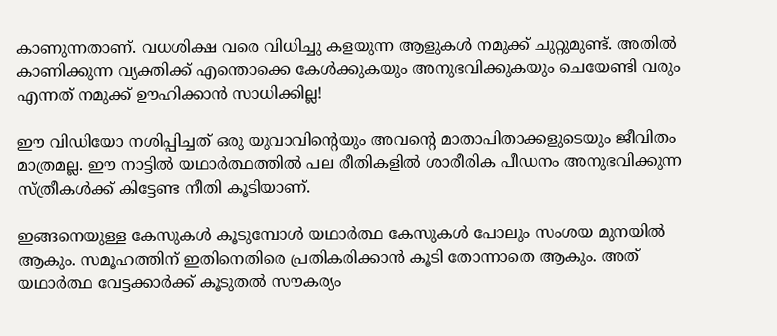കാണുന്നതാണ്. വധശിക്ഷ വരെ വിധിച്ചു കളയുന്ന ആളുകള്‍ നമുക്ക് ചുറ്റുമുണ്ട്. അതില്‍ കാണിക്കുന്ന വ്യക്തിക്ക് എന്തൊക്കെ കേള്‍ക്കുകയും അനുഭവിക്കുകയും ചെയേണ്ടി വരും എന്നത് നമുക്ക് ഊഹിക്കാന്‍ സാധിക്കില്ല!

ഈ വിഡിയോ നശിപ്പിച്ചത് ഒരു യുവാവിന്റെയും അവന്റെ മാതാപിതാക്കളുടെയും ജീവിതം മാത്രമല്ല. ഈ നാട്ടില്‍ യഥാര്‍ത്ഥത്തില്‍ പല രീതികളില്‍ ശാരീരിക പീഡനം അനുഭവിക്കുന്ന സ്ത്രീകള്‍ക്ക് കിട്ടേണ്ട നീതി കൂടിയാണ്.

ഇങ്ങനെയുള്ള കേസുകള്‍ കൂടുമ്പോള്‍ യഥാര്‍ത്ഥ കേസുകള്‍ പോലും സംശയ മുനയില്‍ ആകും. സമൂഹത്തിന് ഇതിനെതിരെ പ്രതികരിക്കാന്‍ കൂടി തോന്നാതെ ആകും. അത് യഥാര്‍ത്ഥ വേട്ടക്കാര്‍ക്ക് കൂടുതല്‍ സൗകര്യം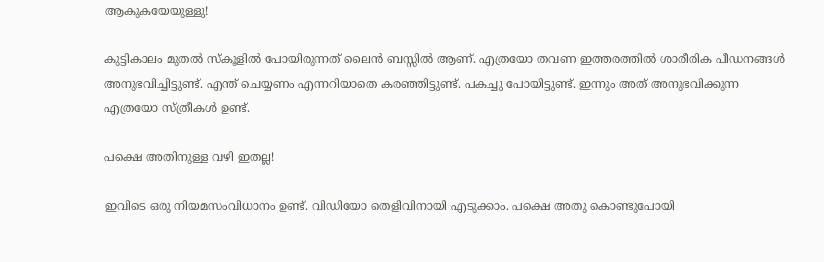ആകുകയേയുള്ളു!

കുട്ടികാലം മുതല്‍ സ്‌കൂളില്‍ പോയിരുന്നത് ലൈന്‍ ബസ്സില്‍ ആണ്. എത്രയോ തവണ ഇത്തരത്തില്‍ ശാരീരിക പീഡനങ്ങള്‍ അനുഭവിച്ചിട്ടുണ്ട്. എന്ത് ചെയ്യണം എന്നറിയാതെ കരഞ്ഞിട്ടുണ്ട്. പകച്ചു പോയിട്ടുണ്ട്. ഇന്നും അത് അനുഭവിക്കുന്ന എത്രയോ സ്ത്രീകള്‍ ഉണ്ട്.

പക്ഷെ അതിനുള്ള വഴി ഇതല്ല!

ഇവിടെ ഒരു നിയമസംവിധാനം ഉണ്ട്. വിഡിയോ തെളിവിനായി എടുക്കാം. പക്ഷെ അതു കൊണ്ടുപോയി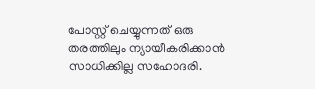പോസ്റ്റ് ചെയ്യുന്നത് ഒരു തരത്തിലും ന്യായീകരിക്കാന്‍ സാധിക്കില്ല സഹോദരി.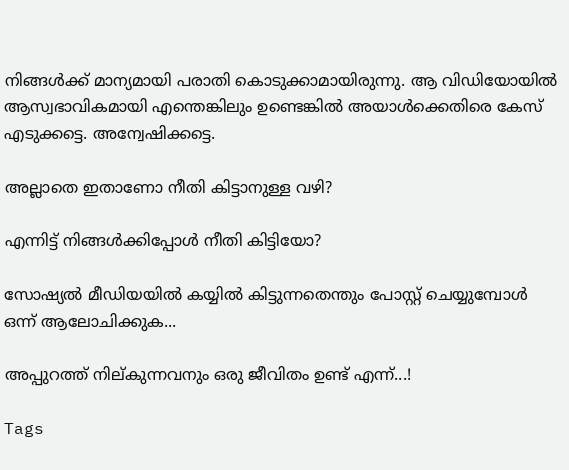നിങ്ങള്‍ക്ക് മാന്യമായി പരാതി കൊടുക്കാമായിരുന്നു. ആ വിഡിയോയില്‍ ആസ്വഭാവികമായി എന്തെങ്കിലും ഉണ്ടെങ്കില്‍ അയാള്‍ക്കെതിരെ കേസ് എടുക്കട്ടെ. അന്വേഷിക്കട്ടെ.

അല്ലാതെ ഇതാണോ നീതി കിട്ടാനുള്ള വഴി?

എന്നിട്ട് നിങ്ങള്‍ക്കിപ്പോള്‍ നീതി കിട്ടിയോ?

സോഷ്യല്‍ മീഡിയയില്‍ കയ്യില്‍ കിട്ടുന്നതെന്തും പോസ്റ്റ് ചെയ്യുമ്പോള്‍ ഒന്ന് ആലോചിക്കുക...

അപ്പുറത്ത് നില്കുന്നവനും ഒരു ജീവിതം ഉണ്ട് എന്ന്...!

Tags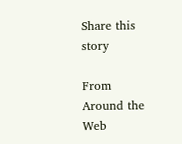Share this story

From Around the Web